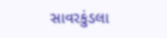સાવરકુંડલા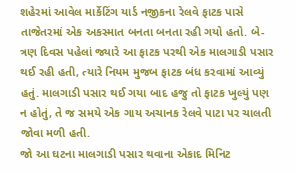શહેરમાં આવેલ માર્કેટિંગ યાર્ડ નજીકના રેલવે ફાટક પાસે તાજેતરમાં એક અકસ્માત બનતા બનતા રહી ગયો હતો. બે-ત્રણ દિવસ પહેલાં જ્યારે આ ફાટક પરથી એક માલગાડી પસાર થઈ રહી હતી, ત્યારે નિયમ મુજબ ફાટક બંધ કરવામાં આવ્યું હતું. માલગાડી પસાર થઈ ગયા બાદ હજુ તો ફાટક ખુલ્યું પણ ન હોતું, તે જ સમયે એક ગાય અચાનક રેલવે પાટા પર ચાલતી જોવા મળી હતી.
જો આ ઘટના માલગાડી પસાર થવાના એકાદ મિનિટ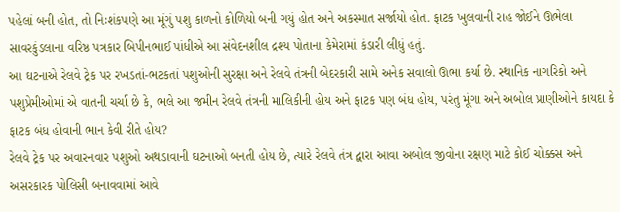પહેલાં બની હોત, તો નિઃશંકપણે આ મૂંગું પશુ કાળનો કોળિયો બની ગયું હોત અને અકસ્માત સર્જાયો હોત. ફાટક ખુલવાની રાહ જોઈને ઊભેલા સાવરકુંડલાના વરિષ્ઠ પત્રકાર બિપીનભાઈ પાંધીએ આ સંવેદનશીલ દ્રશ્ય પોતાના કેમેરામાં કંડારી લીધું હતું.
આ ઘટનાએ રેલવે ટ્રેક પર રખડતાં-ભટકતાં પશુઓની સુરક્ષા અને રેલવે તંત્રની બેદરકારી સામે અનેક સવાલો ઊભા કર્યા છે. સ્થાનિક નાગરિકો અને પશુપ્રેમીઓમાં એ વાતની ચર્ચા છે કે, ભલે આ જમીન રેલવે તંત્રની માલિકીની હોય અને ફાટક પણ બંધ હોય, પરંતુ મૂંગા અને અબોલ પ્રાણીઓને કાયદા કે ફાટક બંધ હોવાની ભાન કેવી રીતે હોય?
રેલવે ટ્રેક પર અવારનવાર પશુઓ અથડાવાની ઘટનાઓ બનતી હોય છે, ત્યારે રેલવે તંત્ર દ્વારા આવા અબોલ જીવોના રક્ષણ માટે કોઈ ચોક્કસ અને અસરકારક પોલિસી બનાવવામાં આવે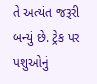તે અત્યંત જરૂરી બન્યું છે. ટ્રેક પર પશુઓનું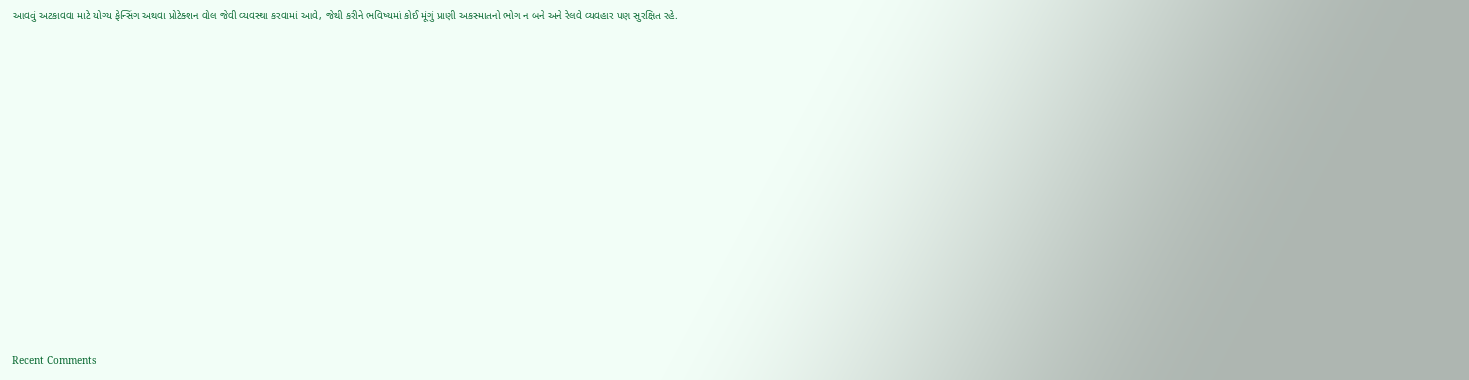આવવું અટકાવવા માટે યોગ્ય ફેન્સિંગ અથવા પ્રોટેક્શન વોલ જેવી વ્યવસ્થા કરવામાં આવે, જેથી કરીને ભવિષ્યમાં કોઈ મૂંગું પ્રાણી અકસ્માતનો ભોગ ન બને અને રેલવે વ્યવહાર પણ સુરક્ષિત રહે.














Recent Comments